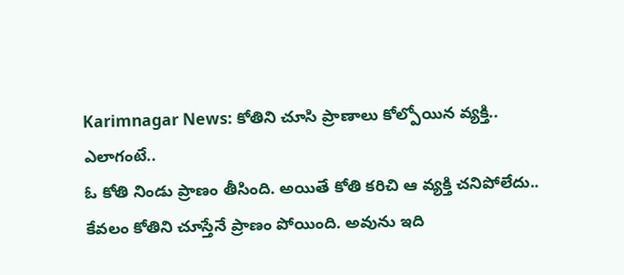Karimnagar News: కోతిని చూసి ప్రాణాలు కోల్పోయిన వ్యక్తి.. ఎలాగంటే..
ఓ కోతి నిండు ప్రాణం తీసింది. అయితే కోతి కరిచి ఆ వ్యక్తి చనిపోలేదు.. కేవలం కోతిని చూస్తేనే ప్రాణం పోయింది. అవును ఇది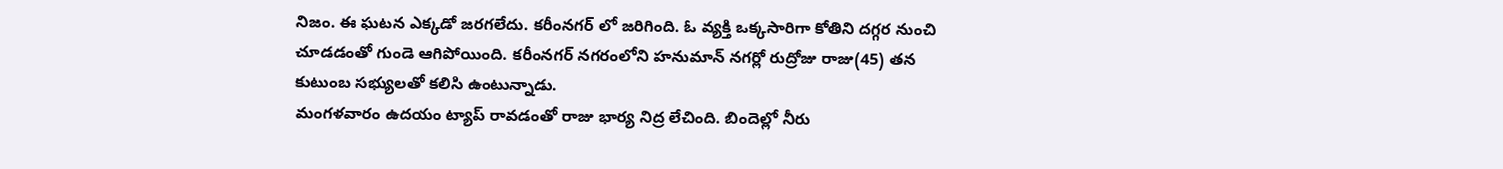నిజం. ఈ ఘటన ఎక్కడో జరగలేదు. కరీంనగర్ లో జరిగింది. ఓ వ్యక్తి ఒక్కసారిగా కోతిని దగ్గర నుంచి చూడడంతో గుండె ఆగిపోయింది. కరీంనగర్ నగరంలోని హనుమాన్ నగర్లో రుద్రోజు రాజు(45) తన కుటుంబ సభ్యులతో కలిసి ఉంటున్నాడు.
మంగళవారం ఉదయం ట్యాప్ రావడంతో రాజు భార్య నిద్ర లేచింది. బిందెల్లో నీరు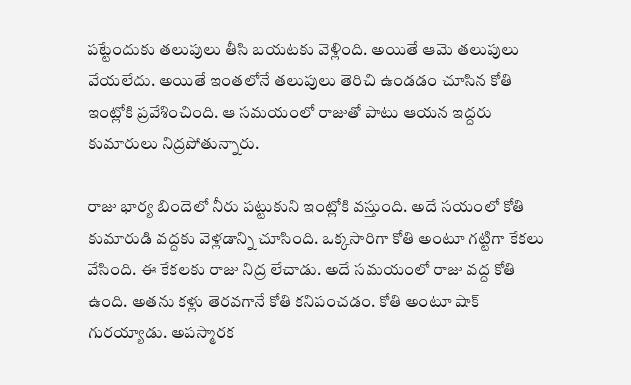పట్టేందుకు తలుపులు తీసి బయటకు వెళ్లింది. అయితే ఆమె తలుపులు వేయలేదు. అయితే ఇంతలోనే తలుపులు తెరిచి ఉండడం చూసిన కోతి ఇంట్లోకి ప్రవేశించింది. ఆ సమయంలో రాజుతో పాటు ఆయన ఇద్దరు కుమారులు నిద్రపోతున్నారు.

రాజు భార్య బిందెలో నీరు పట్టుకుని ఇంట్లోకి వస్తుంది. అదే సయంలో కోతి కుమారుడి వద్దకు వెళ్లడాన్ని చూసింది. ఒక్కసారిగా కోతి అంటూ గట్టిగా కేకలు వేసింది. ఈ కేకలకు రాజు నిద్ర లేచాడు. అదే సమయంలో రాజు వద్ద కోతి ఉంది. అతను కళ్లు తెరవగానే కోతి కనిపంచడం. కోతి అంటూ షాక్ గురయ్యాడు. అపస్మారక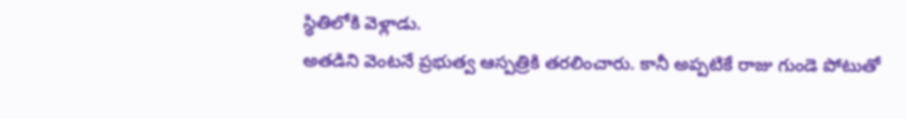స్థితిలోకి వెళ్లాడు.
అతడిని వెంటనే ప్రభుత్వ ఆస్పత్రికి తరలించారు. కానీ అప్పటికే రాజు గుండె పోటుతో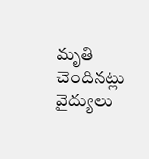మృతి చెందినట్లు వైద్యులు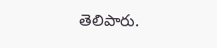తెలిపారు.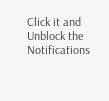Click it and Unblock the Notifications